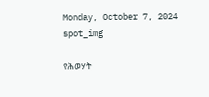Monday, October 7, 2024
spot_img

የሕወሃት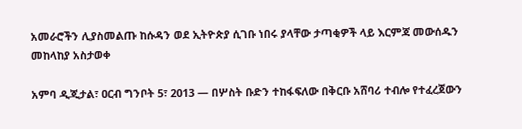አመራሮችን ሊያስመልጡ ከሱዳን ወደ ኢትዮጵያ ሲገቡ ነበሩ ያላቸው ታጣቂዎች ላይ እርምጃ መውሰዱን መከላከያ አስታወቀ

አምባ ዲጂታል፣ ዐርብ ግንቦት 5፣ 2013 ― በሦስት ቡድን ተከፋፍለው በቅርቡ አሸባሪ ተብሎ የተፈረጀውን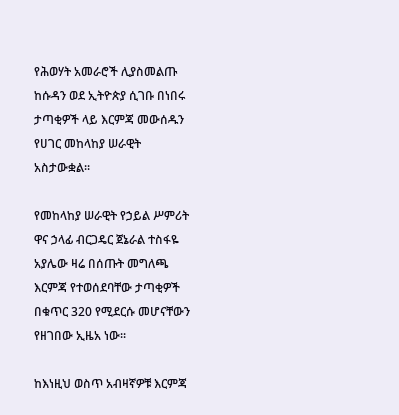የሕወሃት አመራሮች ሊያስመልጡ ከሱዳን ወደ ኢትዮጵያ ሲገቡ በነበሩ ታጣቂዎች ላይ እርምጃ መውሰዱን የሀገር መከላከያ ሠራዊት አስታውቋል፡፡

የመከላከያ ሠራዊት የኃይል ሥምሪት ዋና ኃላፊ ብርጋዴር ጀኔራል ተስፋዬ አያሌው ዛሬ በሰጡት መግለጫ እርምጃ የተወሰደባቸው ታጣቂዎች በቁጥር 320 የሚደርሱ መሆናቸውን የዘገበው ኢዜአ ነው፡፡

ከእነዚህ ወስጥ አብዛኛዎቹ እርምጃ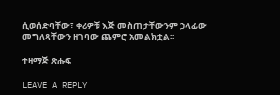ሲወሰድባቸው፣ ቀሪዎቹ እጅ መስጠታቸውንም ኃላፊው መግለጻቸውን ዘገባው ጨምሮ አመልክቷል፡፡

ተዛማጅ ጽሑፍ

LEAVE A REPLY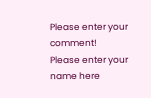Please enter your comment!
Please enter your name here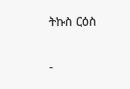ትኩስ ርዕስ

-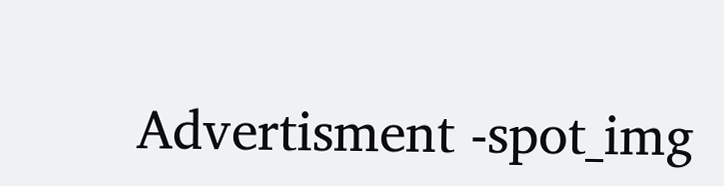Advertisment -spot_img